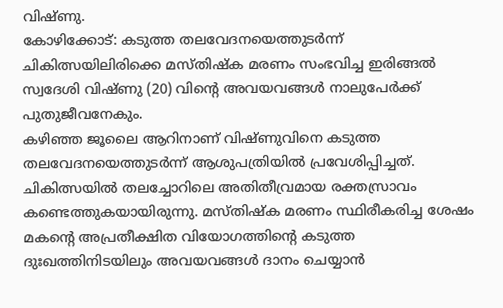വിഷ്ണു.
കോഴിക്കോട്: കടുത്ത തലവേദനയെത്തുടർന്ന് ചികിത്സയിലിരിക്കെ മസ്തിഷ്ക മരണം സംഭവിച്ച ഇരിങ്ങൽ സ്വദേശി വിഷ്ണു (20) വിന്റെ അവയവങ്ങൾ നാലുപേർക്ക് പുതുജീവനേകും.
കഴിഞ്ഞ ജൂലൈ ആറിനാണ് വിഷ്ണുവിനെ കടുത്ത തലവേദനയെത്തുടർന്ന് ആശുപത്രിയിൽ പ്രവേശിപ്പിച്ചത്. ചികിത്സയിൽ തലച്ചോറിലെ അതിതീവ്രമായ രക്തസ്രാവം കണ്ടെത്തുകയായിരുന്നു. മസ്തിഷ്ക മരണം സ്ഥിരീകരിച്ച ശേഷം മകന്റെ അപ്രതീക്ഷിത വിയോഗത്തിന്റെ കടുത്ത ദുഃഖത്തിനിടയിലും അവയവങ്ങൾ ദാനം ചെയ്യാൻ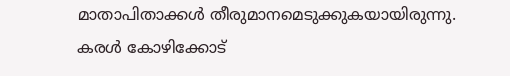മാതാപിതാക്കൾ തീരുമാനമെടുക്കുകയായിരുന്നു.
കരൾ കോഴിക്കോട്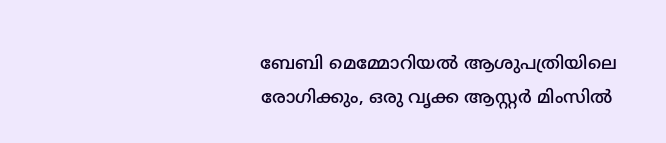ബേബി മെമ്മോറിയൽ ആശുപത്രിയിലെ രോഗിക്കും, ഒരു വൃക്ക ആസ്റ്റർ മിംസിൽ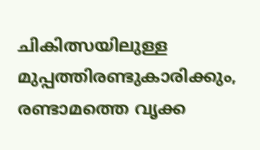ചികിത്സയിലുള്ള മുപ്പത്തിരണ്ടുകാരിക്കും, രണ്ടാമത്തെ വൃക്ക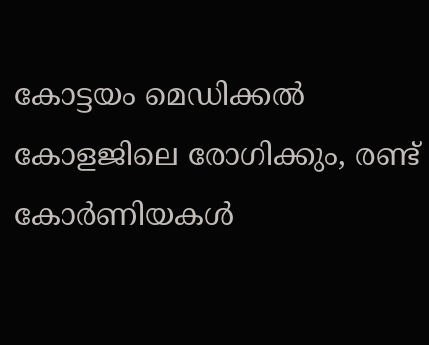കോട്ടയം മെഡിക്കൽ കോളജിലെ രോഗിക്കും, രണ്ട് കോർണിയകൾ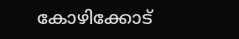കോഴിക്കോട്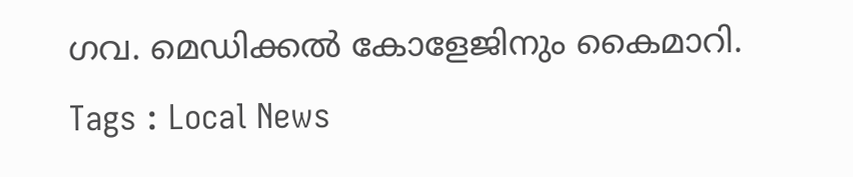ഗവ. മെഡിക്കൽ കോളേജിനും കൈമാറി.
Tags : Local News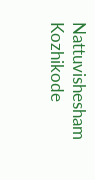Nattuvishesham Kozhikode